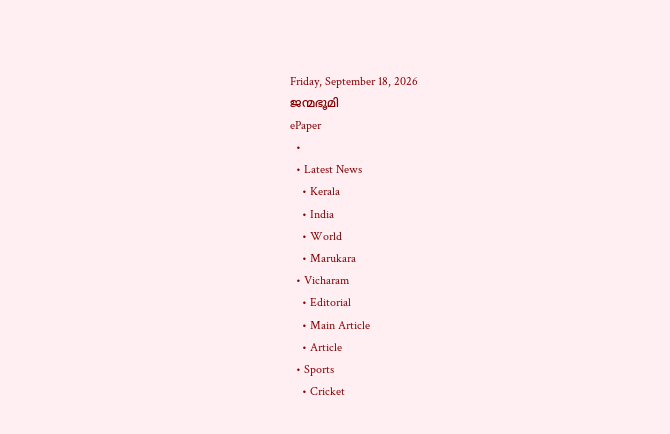Friday, September 18, 2026
ജന്മഭൂമി
ePaper
  •
  • Latest News
    • Kerala
    • India
    • World
    • Marukara
  • Vicharam
    • Editorial
    • Main Article
    • Article
  • Sports
    • Cricket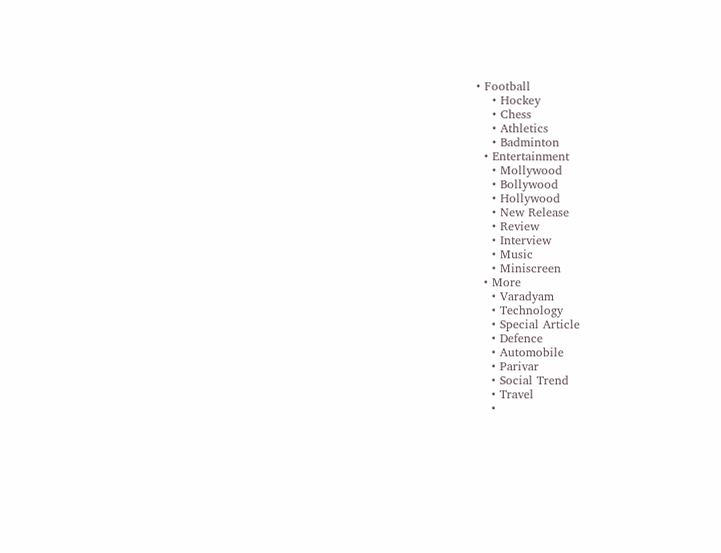• Football
    • Hockey
    • Chess
    • Athletics
    • Badminton
  • Entertainment
    • Mollywood
    • Bollywood
    • Hollywood
    • New Release
    • Review
    • Interview
    • Music
    • Miniscreen
  • More
    • Varadyam
    • Technology
    • Special Article
    • Defence
    • Automobile
    • Parivar
    • Social Trend
    • Travel
    •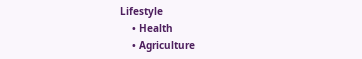Lifestyle
    • Health
    • Agriculture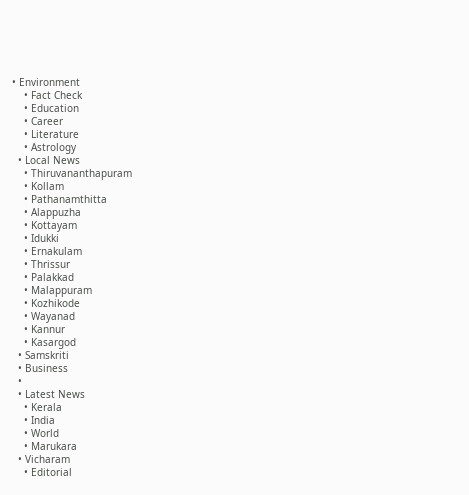• Environment
    • Fact Check
    • Education
    • Career
    • Literature
    • Astrology
  • Local News
    • Thiruvananthapuram
    • Kollam
    • Pathanamthitta
    • Alappuzha
    • Kottayam
    • Idukki
    • Ernakulam
    • Thrissur
    • Palakkad
    • Malappuram
    • Kozhikode
    • Wayanad
    • Kannur
    • Kasargod
  • Samskriti
  • Business
  •
  • Latest News
    • Kerala
    • India
    • World
    • Marukara
  • Vicharam
    • Editorial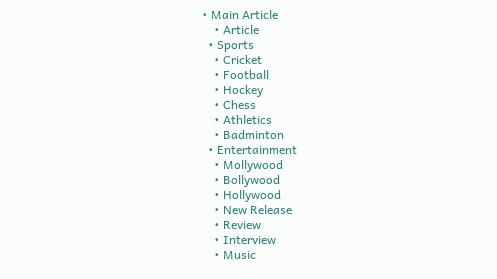• Main Article
    • Article
  • Sports
    • Cricket
    • Football
    • Hockey
    • Chess
    • Athletics
    • Badminton
  • Entertainment
    • Mollywood
    • Bollywood
    • Hollywood
    • New Release
    • Review
    • Interview
    • Music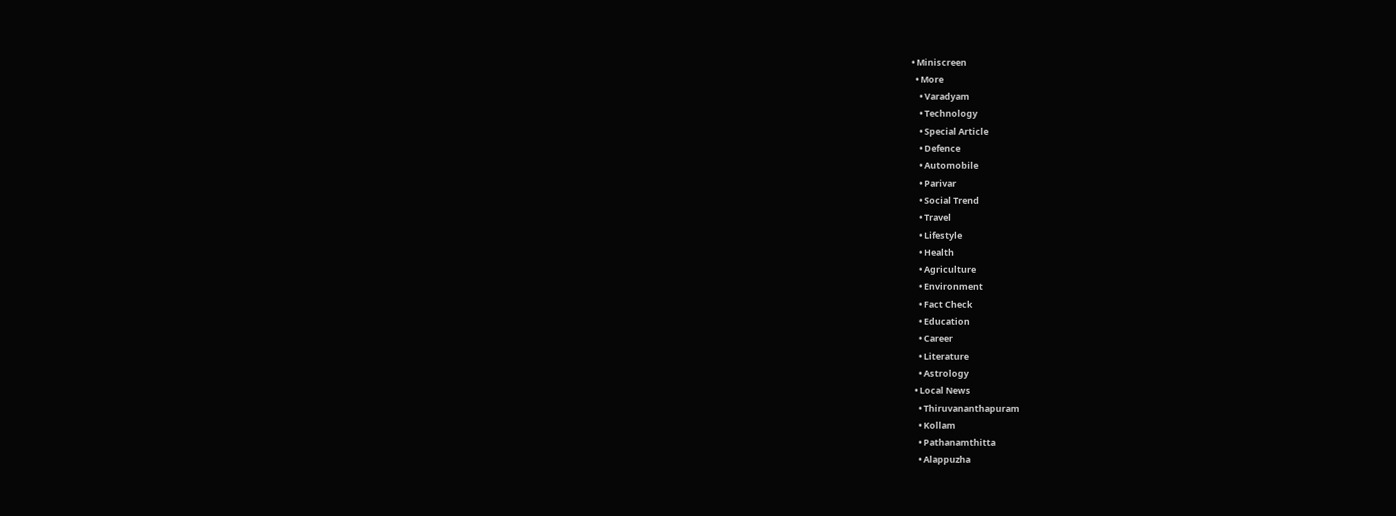• Miniscreen
  • More
    • Varadyam
    • Technology
    • Special Article
    • Defence
    • Automobile
    • Parivar
    • Social Trend
    • Travel
    • Lifestyle
    • Health
    • Agriculture
    • Environment
    • Fact Check
    • Education
    • Career
    • Literature
    • Astrology
  • Local News
    • Thiruvananthapuram
    • Kollam
    • Pathanamthitta
    • Alappuzha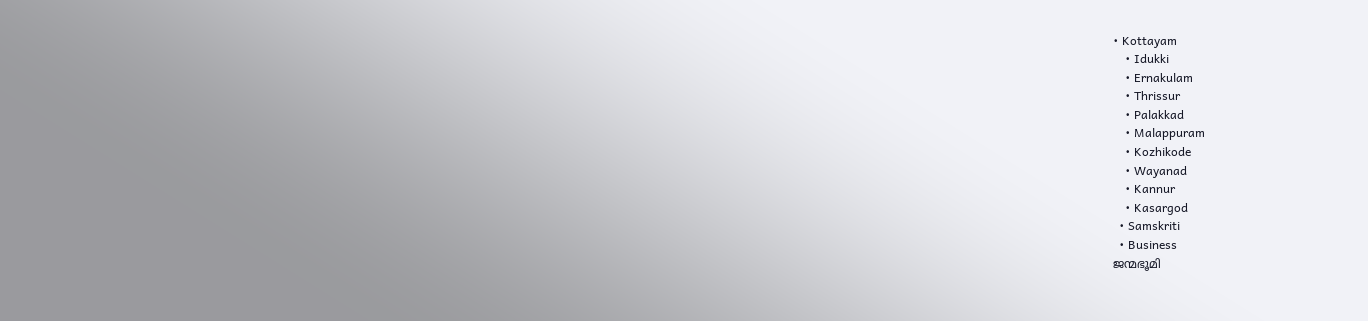• Kottayam
    • Idukki
    • Ernakulam
    • Thrissur
    • Palakkad
    • Malappuram
    • Kozhikode
    • Wayanad
    • Kannur
    • Kasargod
  • Samskriti
  • Business
ജന്മഭൂമി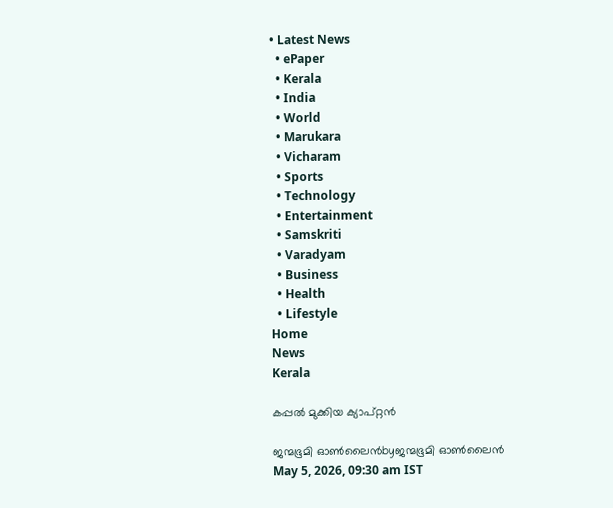• Latest News
  • ePaper
  • Kerala
  • India
  • World
  • Marukara
  • Vicharam
  • Sports
  • Technology
  • Entertainment
  • Samskriti
  • Varadyam
  • Business
  • Health
  • Lifestyle
Home
News
Kerala

കപ്പല്‍ മുക്കിയ ക്യാപ്റ്റന്‍

ജന്മഭൂമി ഓണ്‍ലൈന്‍byജന്മഭൂമി ഓണ്‍ലൈന്‍
May 5, 2026, 09:30 am IST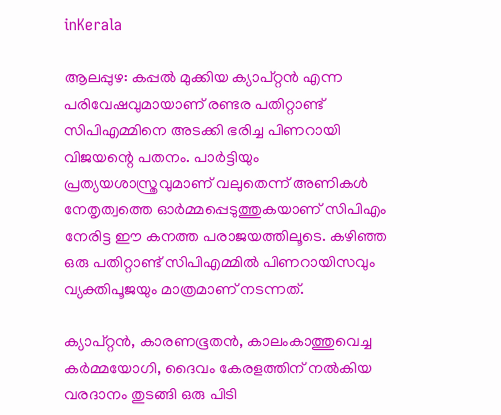inKerala

ആലപ്പുഴ: കപ്പല്‍ മുക്കിയ ക്യാപ്റ്റന്‍ എന്ന പരിവേഷവുമായാണ് രണ്ടര പതിറ്റാണ്ട് സിപിഎമ്മിനെ അടക്കി ഭരിച്ച പിണറായി വിജയന്റെ പതനം. പാര്‍ട്ടിയും പ്രത്യയശാസ്ത്രവുമാണ് വലുതെന്ന് അണികള്‍ നേതൃത്വത്തെ ഓര്‍മ്മപ്പെടുത്തുകയാണ് സിപിഎം നേരിട്ട ഈ കനത്ത പരാജയത്തിലൂടെ. കഴിഞ്ഞ ഒരു പതിറ്റാണ്ട് സിപിഎമ്മില്‍ പിണറായിസവും വ്യക്തിപൂജയും മാത്രമാണ് നടന്നത്.

ക്യാപ്റ്റന്‍, കാരണഭൂതന്‍, കാലംകാത്തുവെച്ച കര്‍മ്മയോഗി, ദൈവം കേരളത്തിന് നല്‍കിയ വരദാനം തുടങ്ങി ഒരു പിടി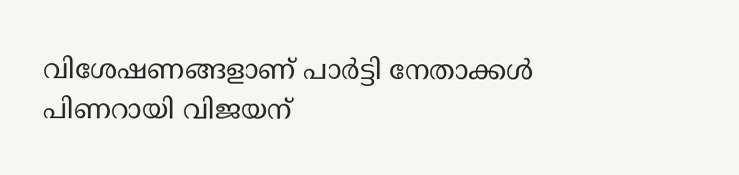വിശേഷണങ്ങളാണ് പാര്‍ട്ടി നേതാക്കള്‍ പിണറായി വിജയന്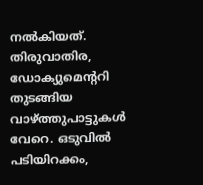നല്‍കിയത്. തിരുവാതിര, ഡോക്യുമെന്ററി തുടങ്ങിയ വാഴ്‌ത്തുപാട്ടുകള്‍ വേറെ. ഒടുവില്‍ പടിയിറക്കം,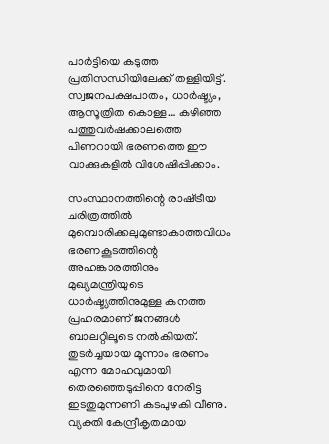പാര്‍ട്ടിയെ കടുത്ത പ്രതിസന്ധിയിലേക്ക് തള്ളിയിട്ട്. സ്വജനപക്ഷപാതം, ധാര്‍ഷ്ട്യം, ആസൂത്രിത കൊള്ള… കഴിഞ്ഞ പത്തുവര്‍ഷക്കാലത്തെ പിണറായി ഭരണത്തെ ഈ വാക്കുകളില്‍ വിശേഷിപ്പിക്കാം.

സംസ്ഥാനത്തിന്റെ രാഷ്‌ട്രീയ ചരിത്രത്തില്‍ മുമ്പൊരിക്കലുമുണ്ടാകാത്തവിധം ഭരണകൂടത്തിന്റെ അഹങ്കാരത്തിനും മുഖ്യമന്ത്രിയുടെ ധാര്‍ഷ്ട്യത്തിനുമുള്ള കനത്ത പ്രഹരമാണ് ജനങ്ങള്‍ ബാലറ്റിലൂടെ നല്‍കിയത്. തുടര്‍ച്ചയായ മൂന്നാം ഭരണം എന്ന മോഹവുമായി തെരഞ്ഞെടുപ്പിനെ നേരിട്ട ഇടതുമുന്നണി കടപുഴകി വീണു. വ്യക്തി കേന്ദ്രീകൃതമായ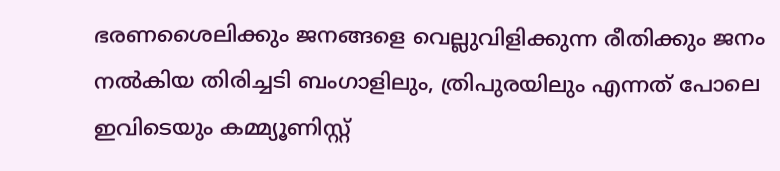ഭരണശൈലിക്കും ജനങ്ങളെ വെല്ലുവിളിക്കുന്ന രീതിക്കും ജനം നല്‍കിയ തിരിച്ചടി ബംഗാളിലും, ത്രിപുരയിലും എന്നത് പോലെ ഇവിടെയും കമ്മ്യൂണിസ്റ്റ്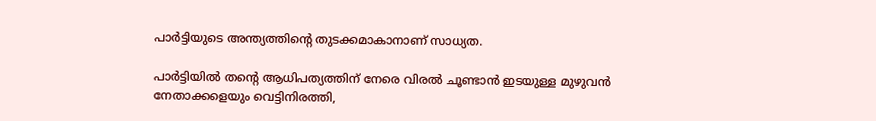പാര്‍ട്ടിയുടെ അന്ത്യത്തിന്റെ തുടക്കമാകാനാണ് സാധ്യത.

പാര്‍ട്ടിയില്‍ തന്റെ ആധിപത്യത്തിന് നേരെ വിരല്‍ ചൂണ്ടാന്‍ ഇടയുള്ള മുഴുവന്‍ നേതാക്കളെയും വെട്ടിനിരത്തി,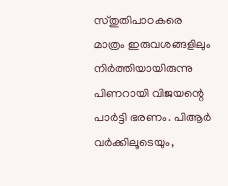സ്തുതിപാഠകരെ മാത്രം ഇരുവശങ്ങളിലും നിര്‍ത്തിയായിരുന്നു പിണറായി വിജയന്റെ പാര്‍ട്ടി ഭരണം. പിആര്‍ വര്‍ക്കിലൂടെയും,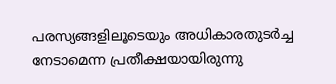പരസ്യങ്ങളിലൂടെയും അധികാരതുടര്‍ച്ച നേടാമെന്ന പ്രതീക്ഷയായിരുന്നു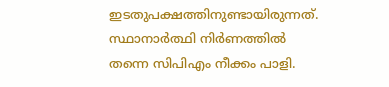ഇടതുപക്ഷത്തിനുണ്ടായിരുന്നത്. സ്ഥാനാര്‍ത്ഥി നിര്‍ണത്തില്‍ തന്നെ സിപിഎം നീക്കം പാളി.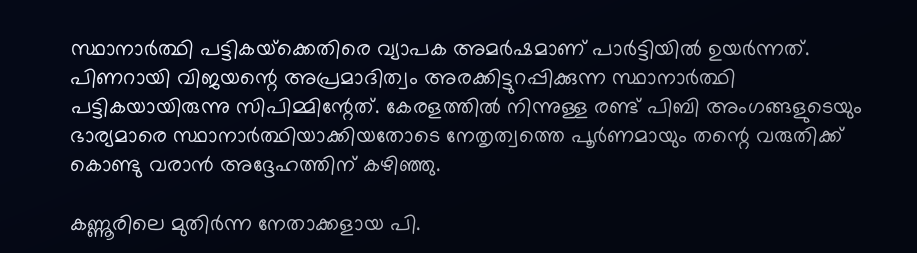സ്ഥാനാര്‍ത്ഥി പട്ടികയ്‌ക്കെതിരെ വ്യാപക അമര്‍ഷമാണ് പാര്‍ട്ടിയില്‍ ഉയര്‍ന്നത്. പിണറായി വിജയന്റെ അപ്രമാദിത്വം അരക്കിട്ടുറപ്പിക്കുന്ന സ്ഥാനാര്‍ത്ഥി പട്ടികയായിരുന്നു സിപിമ്മിന്റേത്. കേരളത്തില്‍ നിന്നുള്ള രണ്ട് പിബി അംഗങ്ങളുടെയും ഭാര്യമാരെ സ്ഥാനാര്‍ത്ഥിയാക്കിയതോടെ നേതൃത്വത്തെ പൂര്‍ണമായും തന്റെ വരുതിക്ക് കൊണ്ടു വരാന്‍ അദ്ദേഹത്തിന് കഴിഞ്ഞു.

കണ്ണൂരിലെ മുതിര്‍ന്ന നേതാക്കളായ പി.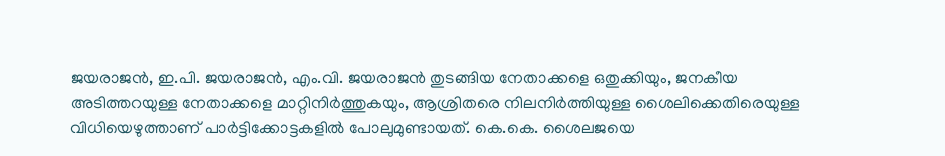ജയരാജന്‍, ഇ.പി. ജയരാജന്‍, എം.വി. ജയരാജന്‍ തുടങ്ങിയ നേതാക്കളെ ഒതുക്കിയും, ജനകീയ അടിത്തറയുള്ള നേതാക്കളെ മാറ്റിനിര്‍ത്തുകയും, ആശ്രിതരെ നിലനിര്‍ത്തിയുള്ള ശൈലിക്കെതിരെയുള്ള വിധിയെഴുത്താണ് പാര്‍ട്ടിക്കോട്ടകളില്‍ പോലുമുണ്ടായത്. കെ.കെ. ശൈലജയെ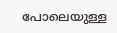പോലെയുള്ള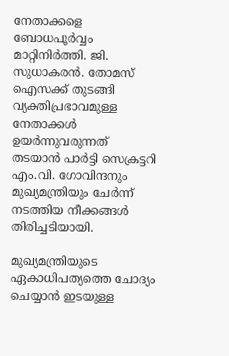നേതാക്കളെ ബോധപൂര്‍വ്വം മാറ്റിനിര്‍ത്തി. ജി. സുധാകരന്‍. തോമസ് ഐസക്ക് തുടങ്ങി വ്യക്തിപ്രഭാവമുള്ള നേതാക്കള്‍ ഉയര്‍ന്നുവരുന്നത് തടയാന്‍ പാര്‍ട്ടി സെക്രട്ടറി എം.വി. ഗോവിന്ദനും മുഖ്യമന്ത്രിയും ചേര്‍ന്ന് നടത്തിയ നീക്കങ്ങള്‍ തിരിച്ചടിയായി.

മുഖ്യമന്ത്രിയുടെ ഏകാധിപത്യത്തെ ചോദ്യം ചെയ്യാന്‍ ഇടയുള്ള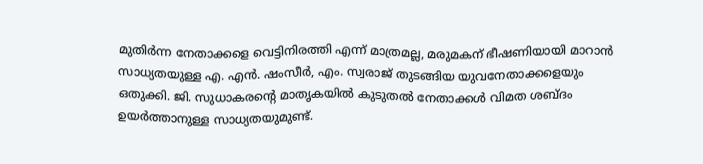മുതിര്‍ന്ന നേതാക്കളെ വെട്ടിനിരത്തി എന്ന് മാത്രമല്ല, മരുമകന് ഭീഷണിയായി മാറാന്‍ സാധ്യതയുള്ള എ. എന്‍. ഷംസീര്‍, എം. സ്വരാജ് തുടങ്ങിയ യുവനേതാക്കളെയും ഒതുക്കി. ജി. സുധാകരന്റെ മാതൃകയില്‍ കുടുതല്‍ നേതാക്കള്‍ വിമത ശബ്ദം ഉയര്‍ത്താനുള്ള സാധ്യതയുമുണ്ട്.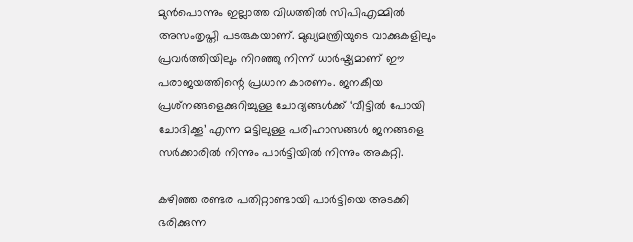മുന്‍പൊന്നും ഇല്ലാത്ത വിധത്തില്‍ സിപിഎമ്മില്‍ അസംതൃപ്തി പടരുകയാണ്. മുഖ്യമന്ത്രിയുടെ വാക്കുകളിലും പ്രവര്‍ത്തിയിലും നിറഞ്ഞു നിന്ന് ധാര്‍ഷ്ട്യമാണ് ഈ പരാജയത്തിന്റെ പ്രധാന കാരണം. ജനകീയ പ്രശ്‌നങ്ങളെക്കുറിച്ചുള്ള ചോദ്യങ്ങള്‍ക്ക് ‘വീട്ടില്‍ പോയി ചോദിക്കൂ’ എന്ന മട്ടിലുള്ള പരിഹാസങ്ങള്‍ ജനങ്ങളെ സര്‍ക്കാരില്‍ നിന്നും പാര്‍ട്ടിയില്‍ നിന്നും അകറ്റി.

കഴിഞ്ഞ രണ്ടര പതിറ്റാണ്ടായി പാര്‍ട്ടിയെ അടക്കി ഭരിക്കുന്ന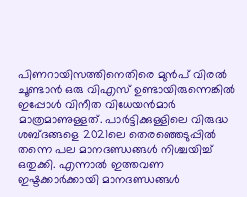പിണറായിസത്തിനെതിരെ മുന്‍പ് വിരല്‍ ചൂണ്ടാന്‍ ഒരു വിഎസ് ഉണ്ടായിരുന്നെങ്കില്‍ ഇപ്പോള്‍ വിനീത വിധേയന്‍മാര്‍ മാത്രമാണുള്ളത്. പാര്‍ട്ടിക്കുള്ളിലെ വിരുദ്ധ ശബ്ദങ്ങളെ 2021ലെ തെരഞ്ഞെടുപ്പില്‍ തന്നെ പല മാനദണ്ഡങ്ങള്‍ നിശ്ചയിച്ച് ഒതുക്കി. എന്നാല്‍ ഇത്തവണ ഇഷ്ടക്കാര്‍ക്കായി മാനദണ്ഡങ്ങള്‍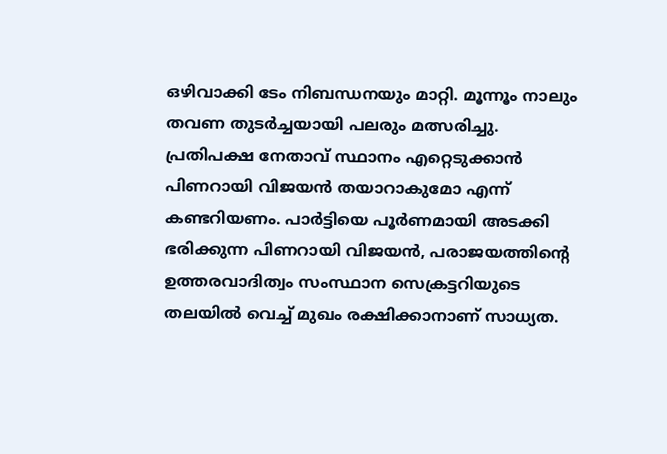ഒഴിവാക്കി ടേം നിബന്ധനയും മാറ്റി. മൂന്നൂം നാലും തവണ തുടര്‍ച്ചയായി പലരും മത്സരിച്ചു. പ്രതിപക്ഷ നേതാവ് സ്ഥാനം എറ്റെടുക്കാന്‍ പിണറായി വിജയന്‍ തയാറാകുമോ എന്ന് കണ്ടറിയണം. പാര്‍ട്ടിയെ പൂര്‍ണമായി അടക്കി ഭരിക്കുന്ന പിണറായി വിജയന്‍, പരാജയത്തിന്റെ ഉത്തരവാദിത്വം സംസ്ഥാന സെക്രട്ടറിയുടെ തലയില്‍ വെച്ച് മുഖം രക്ഷിക്കാനാണ് സാധ്യത.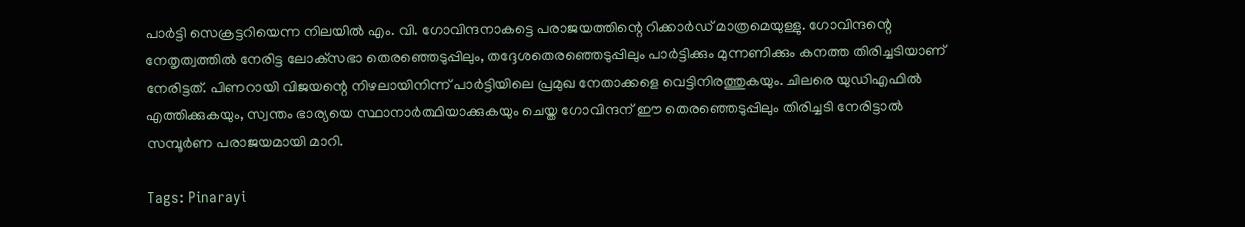പാര്‍ട്ടി സെക്രട്ടറിയെന്ന നിലയില്‍ എം. വി. ഗോവിന്ദനാകട്ടെ പരാജയത്തിന്റെ റിക്കാര്‍ഡ് മാത്രമെയുള്ളു. ഗോവിന്ദന്റെ നേതൃത്വത്തില്‍ നേരിട്ട ലോക്‌സഭാ തെരഞ്ഞെടുപ്പിലും, തദ്ദേശതെരഞ്ഞെടുപ്പിലും പാര്‍ട്ടിക്കും മുന്നണിക്കും കനത്ത തിരിച്ചടിയാണ് നേരിട്ടത്. പിണറായി വിജയന്റെ നിഴലായിനിന്ന് പാര്‍ട്ടിയിലെ പ്രമുഖ നേതാക്കളെ വെട്ടിനിരത്തുകയും. ചിലരെ യുഡിഎഫില്‍ എത്തിക്കുകയും, സ്വന്തം ഭാര്യയെ സ്ഥാനാര്‍ത്ഥിയാക്കുകയും ചെയ്ത ഗോവിന്ദന് ഈ തെരഞ്ഞെടുപ്പിലും തിരിച്ചടി നേരിട്ടാല്‍ സമ്പൂര്‍ണ പരാജയമായി മാറി.

Tags: Pinarayi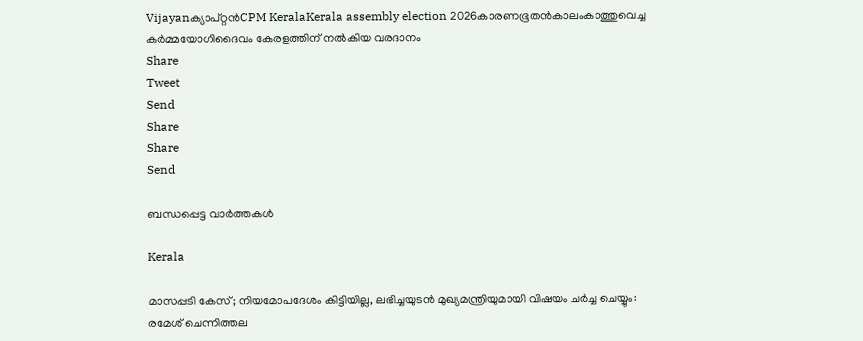Vijayanക്യാപ്റ്റന്‍CPM KeralaKerala assembly election 2026കാരണഭൂതന്‍കാലംകാത്തുവെച്ച കര്‍മ്മയോഗിദൈവം കേരളത്തിന് നല്‍കിയ വരദാനം
Share
Tweet
Send
Share
Share
Send

ബന്ധപ്പെട്ട വാര്‍ത്തകള്‍

Kerala

മാസപ്പടി കേസ്; നിയമോപദേശം കിട്ടിയില്ല, ലഭിച്ചയുടൻ മുഖ്യമന്ത്രിയുമായി വിഷയം ചർച്ച ചെയ്യും: രമേശ് ചെന്നിത്തല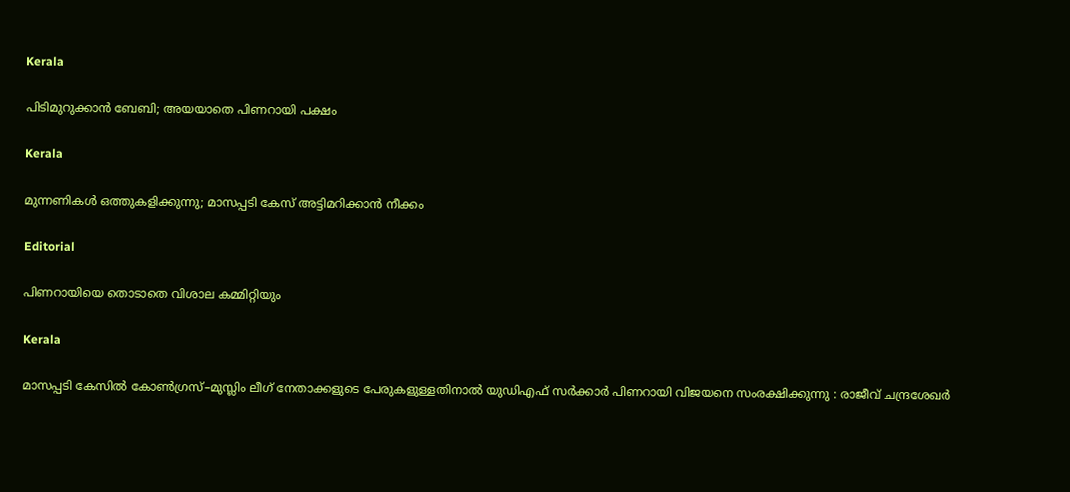Kerala

പിടിമുറുക്കാന്‍ ബേബി; അയയാതെ പിണറായി പക്ഷം

Kerala

മുന്നണികള്‍ ഒത്തുകളിക്കുന്നു; മാസപ്പടി കേസ് അട്ടിമറിക്കാന്‍ നീക്കം

Editorial

പിണറായിയെ തൊടാതെ വിശാല കമ്മിറ്റിയും

Kerala

മാസപ്പടി കേസിൽ കോൺഗ്രസ്–മുസ്ലിം ലീഗ് നേതാക്കളുടെ പേരുകളുള്ളതിനാൽ യുഡിഎഫ് സർക്കാർ പിണറായി വിജയനെ സംരക്ഷിക്കുന്നു : രാജീവ് ചന്ദ്രശേഖർ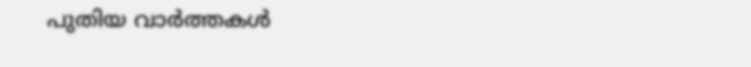പുതിയ വാര്‍ത്തകള്‍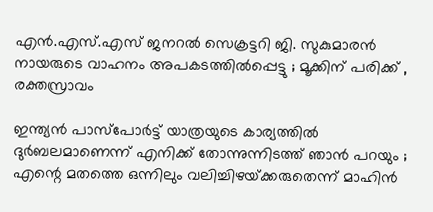എൻ.എസ്.എസ് ജനറൽ സെക്രട്ടറി ജി. സുകുമാരൻ നായരുടെ വാഹനം അപകടത്തിൽപ്പെട്ടു ; മൂക്കിന് പരിക്ക് , രക്തസ്രാവം

ഇന്ത്യൻ പാസ്പോർട്ട് യാത്രയുടെ കാര്യത്തിൽ ദുർബലമാണെന്ന് എനിക്ക് തോന്നുന്നിടത്ത് ഞാൻ പറയും ; എന്റെ മതത്തെ ഒന്നിലും വലിച്ചിഴയ്‌ക്കരുതെന്ന് മാഹിൻ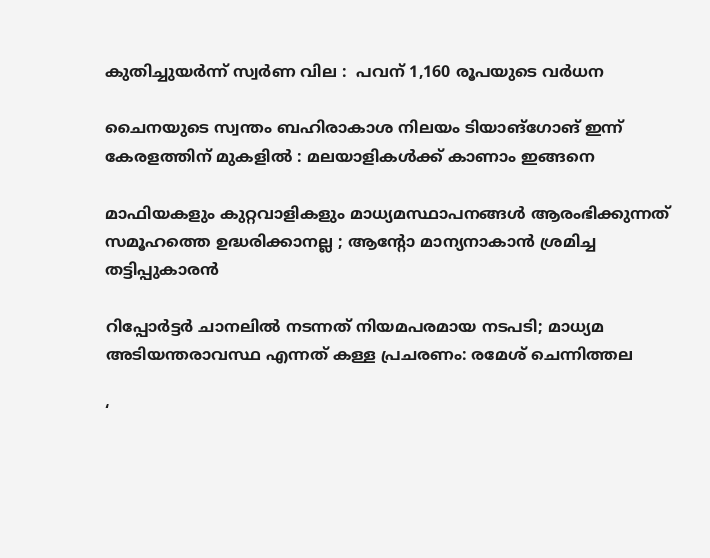കുതിച്ചുയര്‍ന്ന് സ്വർണ വില :  പവന് 1,160 രൂപയുടെ വര്‍ധന

ചൈനയുടെ സ്വന്തം ബഹിരാകാശ നിലയം ടിയാങ്ഗോങ് ഇന്ന് കേരളത്തിന് മുകളിൽ : മലയാളികൾക്ക് കാണാം ഇങ്ങനെ

മാഫിയകളും കുറ്റവാളികളും മാധ്യമസ്ഥാപനങ്ങൾ ആരംഭിക്കുന്നത് സമൂഹത്തെ ഉദ്ധരിക്കാനല്ല ; ആന്റോ മാന്യനാകാൻ ശ്രമിച്ച തട്ടിപ്പുകാരൻ

റിപ്പോർട്ടർ ചാനലിൽ നടന്നത് നിയമപരമായ നടപടി; മാധ്യമ അടിയന്തരാവസ്ഥ എന്നത് കള്ള പ്രചരണം: രമേശ് ചെന്നിത്തല

‘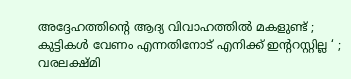അദ്ദേഹത്തിന്റെ ആദ്യ വിവാഹത്തിൽ മകളുണ്ട് ; കുട്ടികൾ വേണം എന്നതിനോട് എനിക്ക് ഇന്ററസ്റ്റില്ല ‘ ; വരലക്ഷ്മി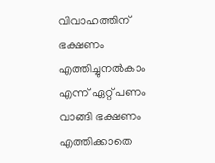വിവാഹത്തിന് ഭക്ഷണം എത്തിച്ചുനൽകാം എന്ന് ഏറ്റ് പണം വാങ്ങി ഭക്ഷണം എത്തിക്കാതെ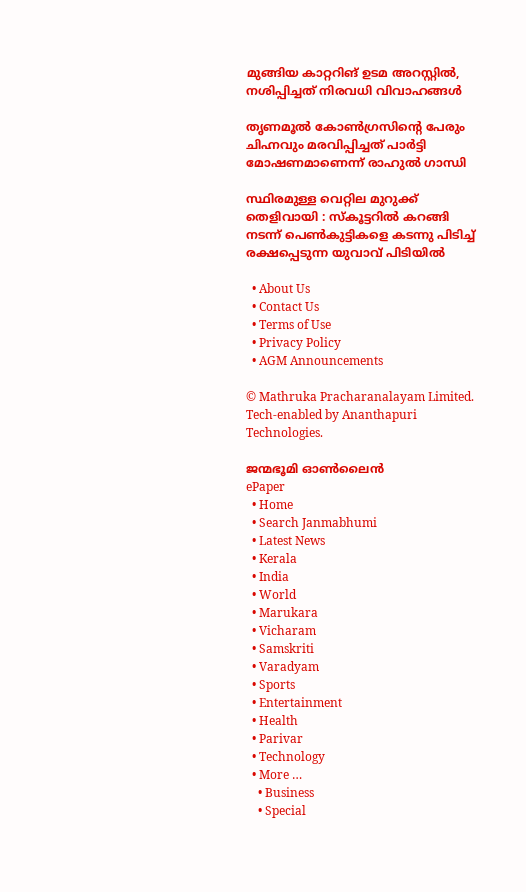മുങ്ങിയ കാറ്ററിങ് ഉടമ അറസ്റ്റിൽ, നശിപ്പിച്ചത് നിരവധി വിവാഹങ്ങൾ

തൃണമൂൽ കോൺഗ്രസിന്റെ പേരും ചിഹ്നവും മരവിപ്പിച്ചത് പാർട്ടി മോഷണമാണെന്ന് രാഹുൽ ഗാന്ധി

സ്ഥിരമുള്ള വെറ്റില മുറുക്ക് തെളിവായി : സ്‌കൂട്ടറില്‍ കറങ്ങി നടന്ന് പെണ്‍കുട്ടികളെ കടന്നു പിടിച്ച് രക്ഷപ്പെടുന്ന യുവാവ് പിടിയില്‍

  • About Us
  • Contact Us
  • Terms of Use
  • Privacy Policy
  • AGM Announcements

© Mathruka Pracharanalayam Limited.
Tech-enabled by Ananthapuri Technologies.

ജന്മഭൂമി ഓണ്‍ലൈന്‍
ePaper
  • Home
  • Search Janmabhumi
  • Latest News
  • Kerala
  • India
  • World
  • Marukara
  • Vicharam
  • Samskriti
  • Varadyam
  • Sports
  • Entertainment
  • Health
  • Parivar
  • Technology
  • More …
    • Business
    • Special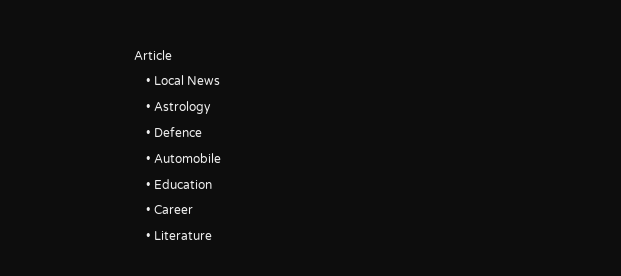Article
    • Local News
    • Astrology
    • Defence
    • Automobile
    • Education
    • Career
    • Literature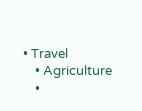• Travel
    • Agriculture
    •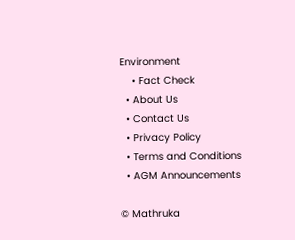Environment
    • Fact Check
  • About Us
  • Contact Us
  • Privacy Policy
  • Terms and Conditions
  • AGM Announcements

© Mathruka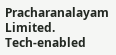Pracharanalayam Limited.
Tech-enabled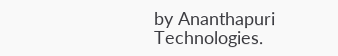by Ananthapuri Technologies.